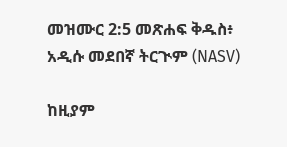መዝሙር 2:5 መጽሐፍ ቅዱስ፥ አዲሱ መደበኛ ትርጒም (NASV)

ከዚያም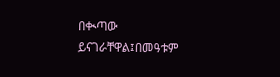በቊጣው ይናገራቸዋል፤በመዓቱም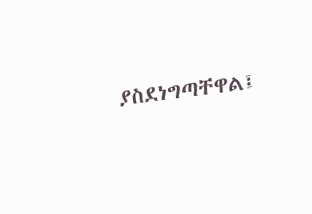ያስደነግጣቸዋል፤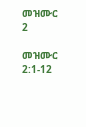መዝሙር 2

መዝሙር 2:1-12